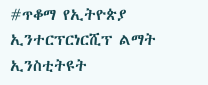#ጥቆማ የኢትዮጵያ ኢንተርፕርነርሺፕ ልማት ኢንስቲትዩት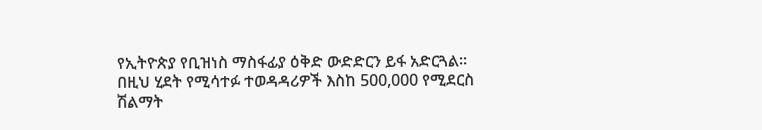የኢትዮጵያ የቢዝነስ ማስፋፊያ ዕቅድ ውድድርን ይፋ አድርጓል። በዚህ ሂደት የሚሳተፉ ተወዳዳሪዎች እስከ 500,000 የሚደርስ ሽልማት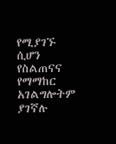የሚያገኙ ሲሆን የስልጠናና የማማከር አገልግሎትም ያገኛሉ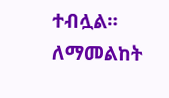ተብሏል። ለማመልከት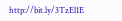http://bit.ly/3TzEl1E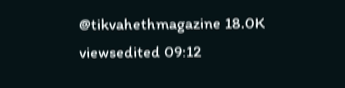@tikvahethmagazine 18.0K viewsedited 09:12